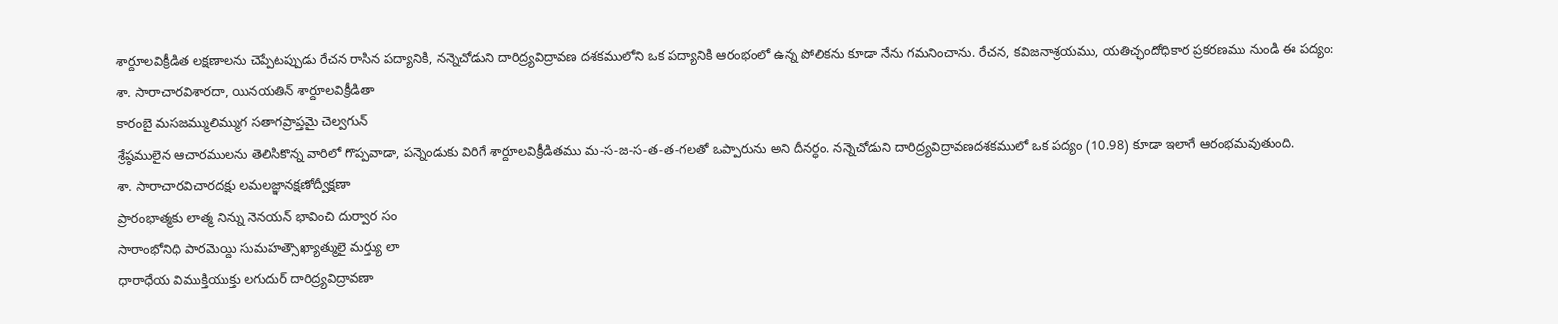శార్దూలవిక్రీడిత లక్షణాలను చెప్పేటప్పుడు రేచన రాసిన పద్యానికి, నన్నెచోడుని దారిద్ర్యవిద్రావణ దశకములోని ఒక పద్యానికి ఆరంభంలో ఉన్న పోలికను కూడా నేను గమనించాను. రేచన, కవిజనాశ్రయము, యతిచ్ఛందోధికార ప్రకరణము నుండి ఈ పద్యం:
శా. సారాచారవిశారదా, యినయతిన్ శార్దూలవిక్రీడితా
కారంబై మసజమ్ములిమ్ముగ సతాగప్రాప్తమై చెల్వగున్
శ్రేష్ఠములైన ఆచారములను తెలిసికొన్న వారిలో గొప్పవాడా, పన్నెండుకు విరిగే శార్దూలవిక్రీడితము మ-స-జ-స-త-త-గలతో ఒప్పారును అని దీనర్ధం. నన్నెచోడుని దారిద్ర్యవిద్రావణదశకములో ఒక పద్యం (10.98) కూడా ఇలాగే ఆరంభమవుతుంది.
శా. సారాచారవిచారదక్షు లమలజ్ఞానక్షణోద్వీక్షణా
ప్రారంభాత్మకు లాత్మ నిన్ను నెనయన్ భావించి దుర్వార సం
సారాంభోనిధి పారమెయ్ది సుమహత్సౌఖ్యాత్ములై మర్త్యు లా
ధారాధేయ విముక్తియుక్తు లగుదుర్ దారిద్ర్యవిద్రావణా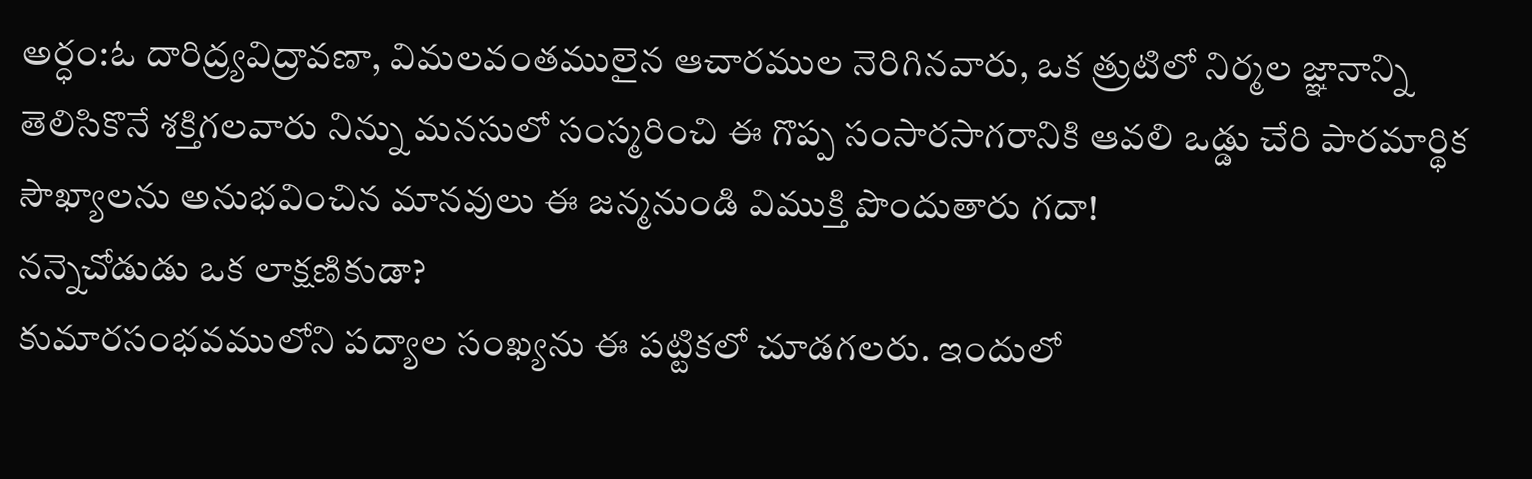అర్ధం:ఓ దారిద్ర్యవిద్రావణా, విమలవంతములైన ఆచారముల నెరిగినవారు, ఒక త్రుటిలో నిర్మల జ్ఞానాన్ని తెలిసికొనే శక్తిగలవారు నిన్ను మనసులో సంస్మరించి ఈ గొప్ప సంసారసాగరానికి ఆవలి ఒడ్డు చేరి పారమార్థిక సౌఖ్యాలను అనుభవించిన మానవులు ఈ జన్మనుండి విముక్తి పొందుతారు గదా!
నన్నెచోడుడు ఒక లాక్షణికుడా?
కుమారసంభవములోని పద్యాల సంఖ్యను ఈ పట్టికలో చూడగలరు. ఇందులో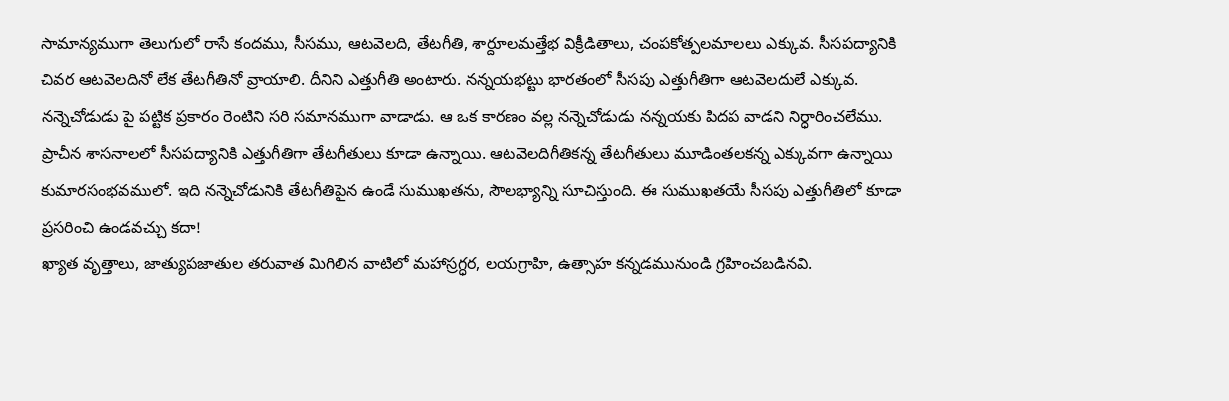సామాన్యముగా తెలుగులో రాసే కందము, సీసము, ఆటవెలది, తేటగీతి, శార్దూలమత్తేభ విక్రీడితాలు, చంపకోత్పలమాలలు ఎక్కువ. సీసపద్యానికి చివర ఆటవెలదినో లేక తేటగీతినో వ్రాయాలి. దీనిని ఎత్తుగీతి అంటారు. నన్నయభట్టు భారతంలో సీసపు ఎత్తుగీతిగా ఆటవెలదులే ఎక్కువ. నన్నెచోడుడు పై పట్టిక ప్రకారం రెంటిని సరి సమానముగా వాడాడు. ఆ ఒక కారణం వల్ల నన్నెచోడుడు నన్నయకు పిదప వాడని నిర్ధారించలేము. ప్రాచీన శాసనాలలో సీసపద్యానికి ఎత్తుగీతిగా తేటగీతులు కూడా ఉన్నాయి. ఆటవెలదిగీతికన్న తేటగీతులు మూడింతలకన్న ఎక్కువగా ఉన్నాయి కుమారసంభవములో. ఇది నన్నెచోడునికి తేటగీతిపైన ఉండే సుముఖతను, సౌలభ్యాన్ని సూచిస్తుంది. ఈ సుముఖతయే సీసపు ఎత్తుగీతిలో కూడా ప్రసరించి ఉండవచ్చు కదా!
ఖ్యాత వృత్తాలు, జాత్యుపజాతుల తరువాత మిగిలిన వాటిలో మహాస్రగ్ధర, లయగ్రాహి, ఉత్సాహ కన్నడమునుండి గ్రహించబడినవి.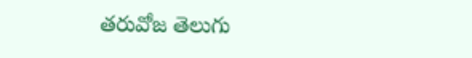తరువోజ తెలుగు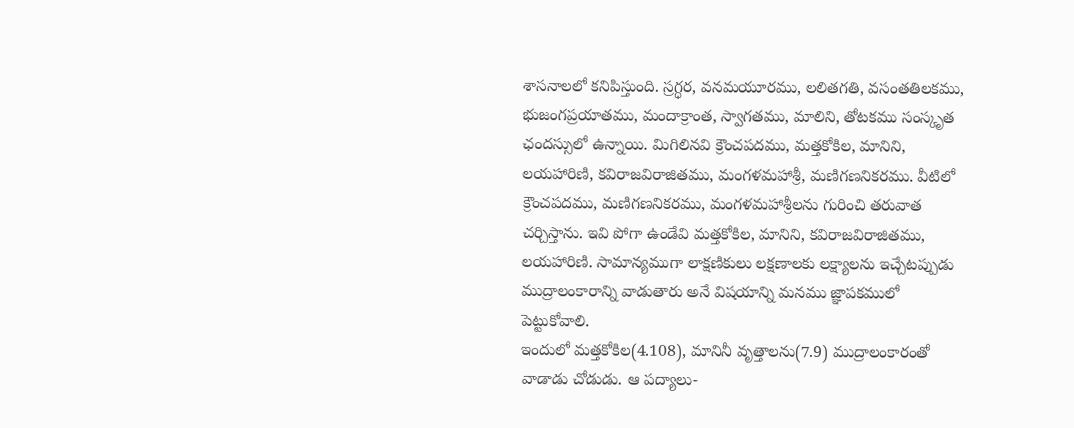శాసనాలలో కనిపిస్తుంది. స్రగ్ధర, వనమయూరము, లలితగతి, వసంతతిలకము, భుజంగప్రయాతము, మందాక్రాంత, స్వాగతము, మాలిని, తోటకము సంస్కృత ఛందస్సులో ఉన్నాయి. మిగిలినవి క్రౌంచపదము, మత్తకోకిల, మానిని, లయహారిణి, కవిరాజవిరాజితము, మంగళమహాశ్రీ, మణిగణనికరము. వీటిలో క్రౌంచపదము, మణిగణనికరము, మంగళమహాశ్రీలను గురించి తరువాత చర్చిస్తాను. ఇవి పోగా ఉండేవి మత్తకోకిల, మానిని, కవిరాజవిరాజితము, లయహారిణి. సామాన్యముగా లాక్షణికులు లక్షణాలకు లక్ష్యాలను ఇచ్చేటప్పుడు ముద్రాలంకారాన్ని వాడుతారు అనే విషయాన్ని మనము జ్ఞాపకములో పెట్టుకోవాలి.
ఇందులో మత్తకోకిల(4.108), మానినీ వృత్తాలను(7.9) ముద్రాలంకారంతో వాడాడు చోడుడు. ఆ పద్యాలు-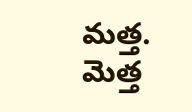మత్త. మెత్త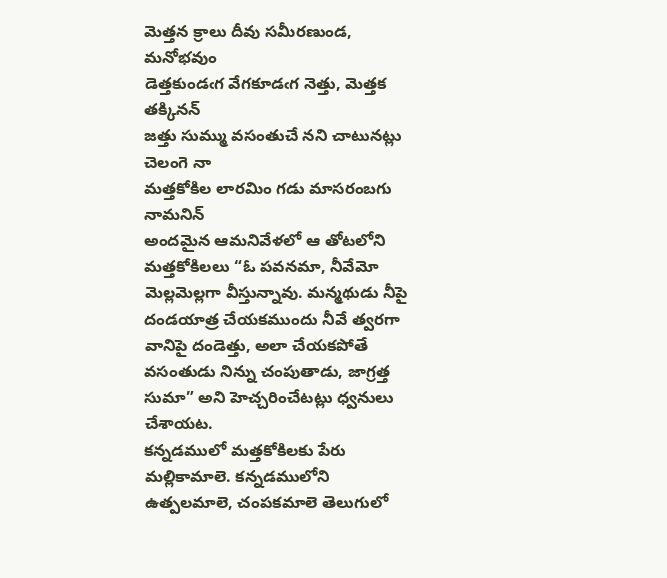మెత్తన క్రాలు దీవు సమీరణుండ, మనోభవుం
డెత్తకుండఁగ వేగకూడఁగ నెత్తు, మెత్తక తక్కినన్
జత్తు సుమ్ము వసంతుచే నని చాటునట్లు చెలంగె నా
మత్తకోకిల లారమిం గడు మాసరంబగు నామనిన్
అందమైన ఆమనివేళలో ఆ తోటలోని మత్తకోకిలలు “ఓ పవనమా, నీవేమో మెల్లమెల్లగా వీస్తున్నావు. మన్మథుడు నీపై దండయాత్ర చేయకముందు నీవే త్వరగా వానిపై దండెత్తు, అలా చేయకపోతే వసంతుడు నిన్ను చంపుతాడు, జాగ్రత్త సుమా” అని హెచ్చరించేటట్లు ధ్వనులు చేశాయట.
కన్నడములో మత్తకోకిలకు పేరు మల్లికామాలె. కన్నడములోని ఉత్పలమాలె, చంపకమాలె తెలుగులో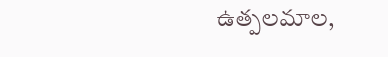ఉత్పలమాల,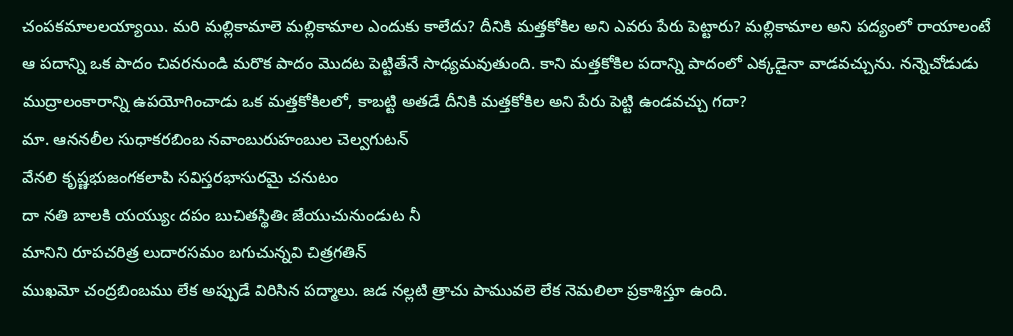చంపకమాలలయ్యాయి. మరి మల్లికామాలె మల్లికామాల ఎందుకు కాలేదు? దీనికి మత్తకోకిల అని ఎవరు పేరు పెట్టారు? మల్లికామాల అని పద్యంలో రాయాలంటే ఆ పదాన్ని ఒక పాదం చివరనుండి మరొక పాదం మొదట పెట్టితేనే సాధ్యమవుతుంది. కాని మత్తకోకిల పదాన్ని పాదంలో ఎక్కడైనా వాడవచ్చును. నన్నెచోడుడు ముద్రాలంకారాన్ని ఉపయోగించాడు ఒక మత్తకోకిలలో, కాబట్టి అతడే దీనికి మత్తకోకిల అని పేరు పెట్టి ఉండవచ్చు గదా?
మా. ఆననలీల సుధాకరబింబ నవాంబురుహంబుల చెల్వగుటన్
వేనలి కృష్ణభుజంగకలాపి సవిస్తరభాసురమై చనుటం
దా నతి బాలకి యయ్యుఁ దపం బుచితస్థితిఁ జేయుచునుండుట నీ
మానిని రూపచరిత్ర లుదారసమం బగుచున్నవి చిత్రగతిన్
ముఖమో చంద్రబింబము లేక అప్పుడే విరిసిన పద్మాలు. జడ నల్లటి త్రాచు పామువలె లేక నెమలిలా ప్రకాశిస్తూ ఉంది.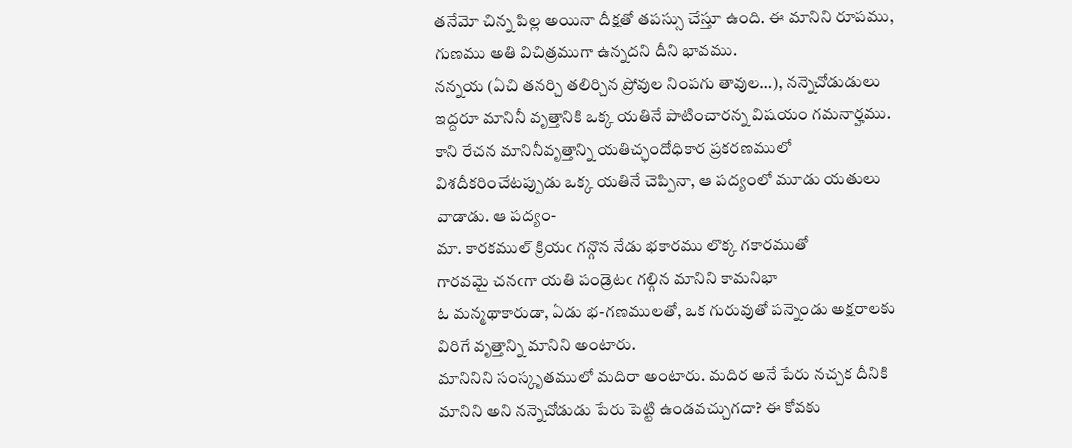తనేమో చిన్న పిల్ల అయినా దీక్షతో తపస్సు చేస్తూ ఉంది. ఈ మానిని రూపము, గుణము అతి విచిత్రముగా ఉన్నదని దీని భావము.
నన్నయ (ఏచి తనర్చి తలిర్చిన ప్రోవుల నింపగు తావుల…), నన్నెచోడుడులు ఇద్దరూ మానినీ వృత్తానికి ఒక్క యతినే పాటించారన్న విషయం గమనార్హము. కాని రేచన మానినీవృత్తాన్ని యతిచ్ఛందోధికార ప్రకరణములో విశదీకరించేటప్పుడు ఒక్క యతినే చెప్పినా, ఆ పద్యంలో మూడు యతులు వాడాడు. ఆ పద్యం-
మా. కారకముల్ క్రియఁ గన్గొన నేడు భకారము లొక్క గకారముతో
గారవమై చనఁగా యతి పండ్రెటఁ గల్గిన మానిని కామనిభా
ఓ మన్మథాకారుడా, ఏడు భ-గణములతో, ఒక గురువుతో పన్నెండు అక్షరాలకు విరిగే వృత్తాన్ని మానిని అంటారు.
మానినిని సంస్కృతములో మదిరా అంటారు. మదిర అనే పేరు నచ్చక దీనికి మానిని అని నన్నెచోడుడు పేరు పెట్టి ఉండవచ్చుగదా? ఈ కోవకు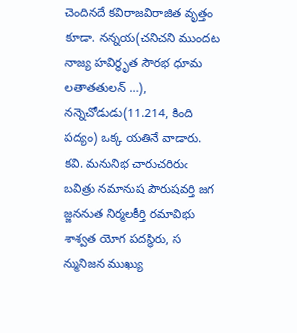చెందినదే కవిరాజవిరాజిత వృత్తం కూడా. నన్నయ(చనిచని ముందట నాజ్య హవిర్ధృత సౌరభ ధూమ లతాతతులన్ …), నన్నెచోడుడు(11.214, కింది పద్యం) ఒక్క యతినే వాడారు.
కవి. మనునిభ చారుచరిరుఁ బవిత్రు నమానుష పౌరుషవర్తి జగ
జ్జననుత నిర్మలకీర్తి రమావిభు శాశ్వత యోగ పదస్థిరు, స
న్మునిజన ముఖ్యు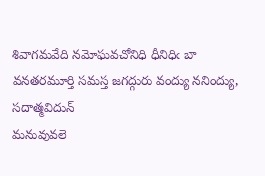శివాగమవేది నమోఘవచోనిధి ధీనిధిఁ బా
వనతరమూర్తి సమస్త జగద్గురు వంద్యు ననింద్యు, సదాత్మవిదున్
మనువువలె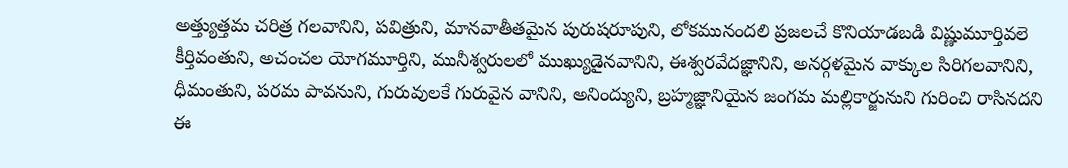అత్త్యుత్తమ చరిత్ర గలవానిని, పవిత్రుని, మానవాతీతమైన పురుషరూపుని, లోకమునందలి ప్రజలచే కొనియాడబడి విష్ణుమూర్తివలె కీర్తివంతుని, అచంచల యోగమూర్తిని, మునీశ్వరులలో ముఖ్యుడైనవానిని, ఈశ్వరవేదజ్ఞానిని, అనర్గళమైన వాక్కుల సిరిగలవానిని, ధీమంతుని, పరమ పావనుని, గురువులకే గురువైన వానిని, అనింద్యుని, బ్రహ్మజ్ఞానియైన జంగమ మల్లికార్జునుని గురించి రాసినదని ఈ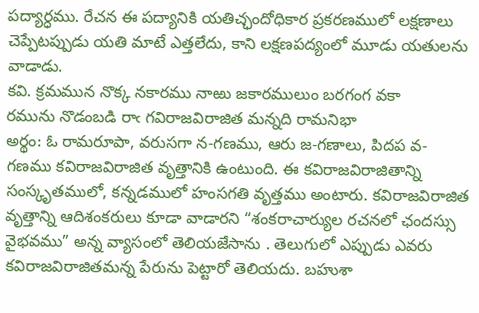పద్యార్ధము. రేచన ఈ పద్యానికి యతిచ్ఛందోధికార ప్రకరణములో లక్షణాలు చెప్పేటప్పుడు యతి మాటే ఎత్తలేదు, కాని లక్షణపద్యంలో మూడు యతులను వాడాడు.
కవి. క్రమమున నొక్క నకారము నాఱు జకారములుం బరగంగ వకా
రమును నొడంబడి రాఁ గవిరాజవిరాజిత మన్నది రామనిభా
అర్థం: ఓ రామరూపా, వరుసగా న-గణము, ఆరు జ-గణాలు, పిదప వ-గణము కవిరాజవిరాజిత వృత్తానికి ఉంటుంది. ఈ కవిరాజవిరాజితాన్ని సంస్కృతములో, కన్నడములో హంసగతి వృత్తము అంటారు. కవిరాజవిరాజిత వృత్తాన్ని ఆదిశంకరులు కూడా వాడారని “శంకరాచార్యుల రచనలో ఛందస్సు వైభవము” అన్న వ్యాసంలో తెలియజేసాను . తెలుగులో ఎప్పుడు ఎవరు కవిరాజవిరాజితమన్న పేరును పెట్టారో తెలియదు. బహుశా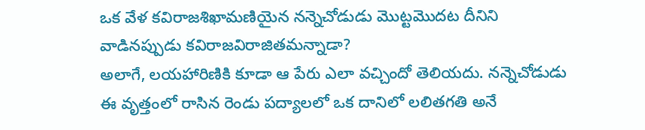ఒక వేళ కవిరాజశిఖామణియైన నన్నెచోడుడు మొట్టమొదట దీనిని వాడినప్పుడు కవిరాజవిరాజితమన్నాడా?
అలాగే, లయహారిణికి కూడా ఆ పేరు ఎలా వచ్చిందో తెలియదు. నన్నెచోడుడు ఈ వృత్తంలో రాసిన రెండు పద్యాలలో ఒక దానిలో లలితగతి అనే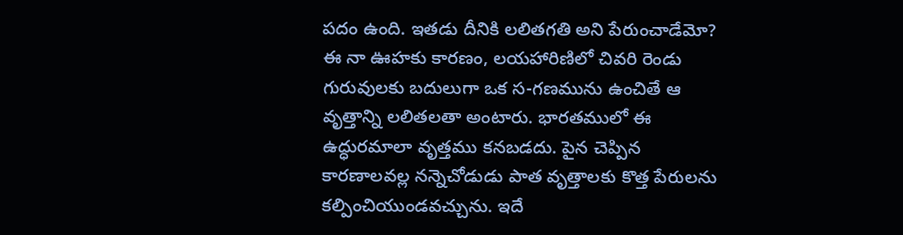పదం ఉంది. ఇతడు దీనికి లలితగతి అని పేరుంచాడేమో? ఈ నా ఊహకు కారణం, లయహారిణిలో చివరి రెండు గురువులకు బదులుగా ఒక స-గణమును ఉంచితే ఆ వృత్తాన్ని లలితలతా అంటారు. భారతములో ఈ ఉద్ధురమాలా వృత్తము కనబడదు. పైన చెప్పిన కారణాలవల్ల నన్నెచోడుడు పాత వృత్తాలకు కొత్త పేరులను కల్పించియుండవచ్చును. ఇదే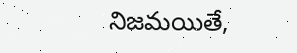నిజమయితే,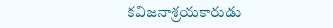కవిజనాశ్రయకారుడు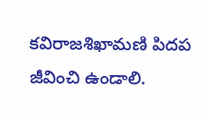కవిరాజశిఖామణి పిదప జీవించి ఉండాలి.